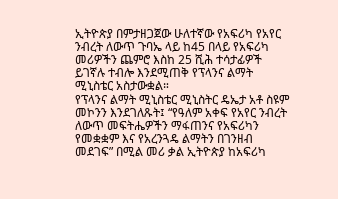ኢትዮጵያ በምታዘጋጀው ሁለተኛው የአፍሪካ የአየር ንብረት ለውጥ ጉባኤ ላይ ከ45 በላይ የአፍሪካ መሪዎችን ጨምሮ እስከ 25 ሺሕ ተሳታፊዎች ይገኛሉ ተብሎ እንደሚጠቅ የፕላንና ልማት ሚኒስቴር አስታውቋል።
የፕላንና ልማት ሚኒስቴር ሚኒስትር ዴኤታ አቶ ስዩም መኮንን እንደገለጹት፤ “የዓለም አቀፍ የአየር ንብረት ለውጥ መፍትሔዎችን ማፋጠንና የአፍሪካን የመቋቋም እና የአረንጓዴ ልማትን በገንዘብ መደገፍ” በሚል መሪ ቃል ኢትዮጵያ ከአፍሪካ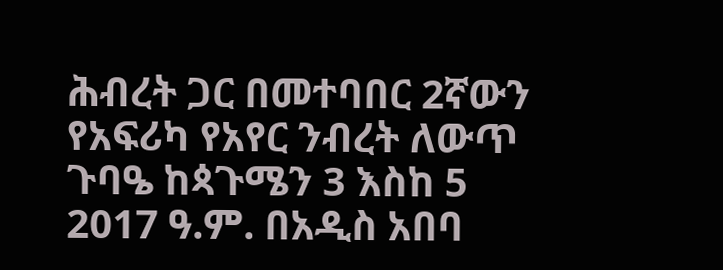ሕብረት ጋር በመተባበር 2ኛውን የአፍሪካ የአየር ንብረት ለውጥ ጉባዔ ከጳጉሜን 3 እስከ 5 2017 ዓ.ም. በአዲስ አበባ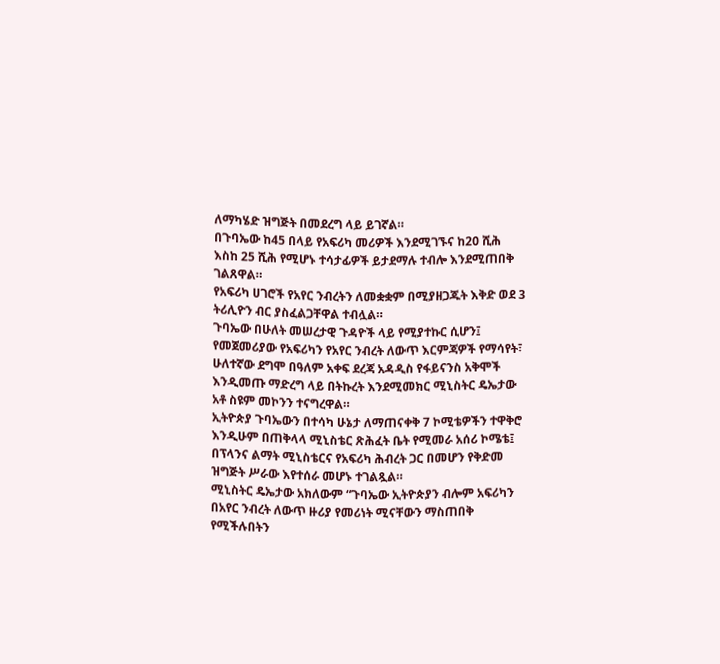ለማካሄድ ዝግጅት በመደረግ ላይ ይገኛል።
በጉባኤው ከ45 በላይ የአፍሪካ መሪዎች እንደሚገኙና ከ20 ሺሕ እስከ 25 ሺሕ የሚሆኑ ተሳታፊዎች ይታደማሉ ተብሎ እንደሚጠበቅ ገልጸዋል።
የአፍሪካ ሀገሮች የአየር ንብረትን ለመቋቋም በሚያዘጋጁት እቅድ ወደ 3 ትሪሊዮን ብር ያስፈልጋቸዋል ተብሏል።
ጉባኤው በሁለት መሠረታዊ ጉዳዮች ላይ የሚያተኩር ሲሆን፤ የመጀመሪያው የአፍሪካን የአየር ንብረት ለውጥ እርምጃዎች የማሳየት፣ ሁለተኛው ደግሞ በዓለም አቀፍ ደረጃ አዳዲስ የፋይናንስ አቅሞች እንዲመጡ ማድረግ ላይ በትኩረት እንደሚመክር ሚኒስትር ዴኤታው አቶ ስዩም መኮንን ተናግረዋል።
ኢትዮጵያ ጉባኤውን በተሳካ ሁኔታ ለማጠናቀቅ 7 ኮሚቴዎችን ተዋቅሮ እንዲሁም በጠቅላላ ሚኒስቴር ጽሕፈት ቤት የሚመራ አሰሪ ኮሜቴ፤ በፕላንና ልማት ሚኒስቴርና የአፍሪካ ሕብረት ጋር በመሆን የቅድመ ዝግጅት ሥራው እየተሰራ መሆኑ ተገልጿል።
ሚኒስትር ዴኤታው አክለውም “ጉባኤው ኢትዮጵያን ብሎም አፍሪካን በአየር ንብረት ለውጥ ዙሪያ የመሪነት ሚናቸውን ማስጠበቅ የሚችሉበትን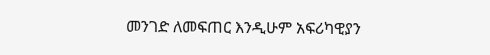መንገድ ለመፍጠር እንዲሁም አፍሪካዊያን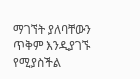ማገኘት ያለባቸውን ጥቅም እንዲያገኙ የሚያስችል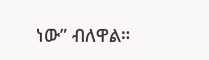ነው” ብለዋል።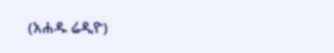(አሐዱ ሬዲዮ)